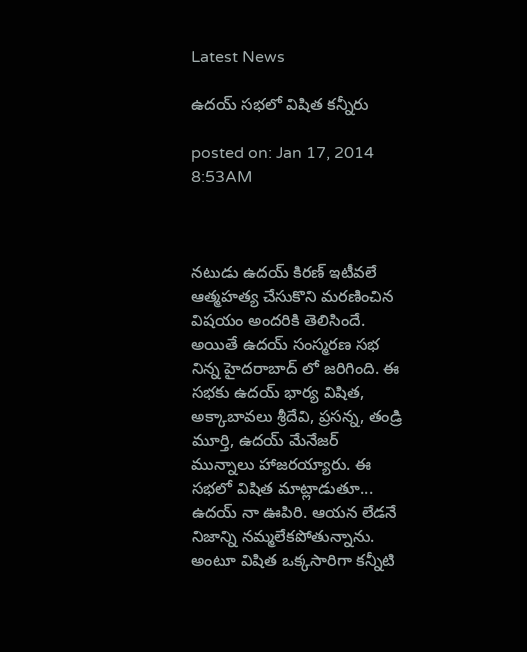Latest News

ఉదయ్ సభలో విషిత కన్నీరు

posted on: Jan 17, 2014 8:53AM



నటుడు ఉదయ్ కిరణ్ ఇటీవలే ఆత్మహత్య చేసుకొని మరణించిన విషయం అందరికి తెలిసిందే. అయితే ఉదయ్ సంస్మరణ సభ నిన్న హైదరాబాద్ లో జరిగింది. ఈ సభకు ఉదయ్ భార్య విషిత, అక్కాబావలు శ్రీదేవి, ప్రసన్న, తండ్రి మూర్తి, ఉదయ్ మేనేజర్ మున్నాలు హాజరయ్యారు. ఈ సభలో విషిత మాట్లాడుతూ... ఉదయ్ నా ఊపిరి. ఆయన లేడనే నిజాన్ని నమ్మలేకపోతున్నాను. అంటూ విషిత ఒక్కసారిగా కన్నీటి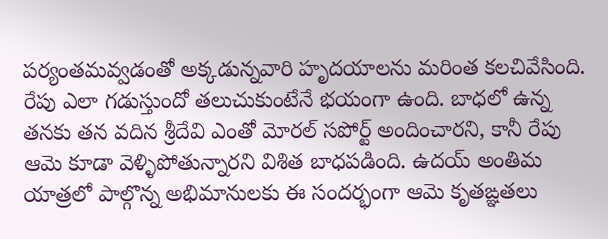పర్యంతమవ్వడంతో అక్కడున్నవారి హృదయాలను మరింత కలచివేసింది. రేపు ఎలా గడుస్తుందో తలుచుకుంటేనే భయంగా ఉంది. బాధలో ఉన్న తనకు తన వదిన శ్రీదేవి ఎంతో మోరల్ సపోర్ట్ అందించారని, కానీ రేపు ఆమె కూడా వెళ్ళిపోతున్నారని విశిత బాధపడింది. ఉదయ్ అంతిమ యాత్రలో పాల్గొన్న అభిమానులకు ఈ సందర్భంగా ఆమె కృతఙ్ఞతలు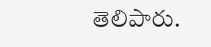తెలిపారు.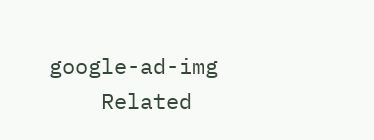google-ad-img
    Related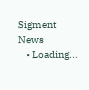Sigment News
    • Loading...